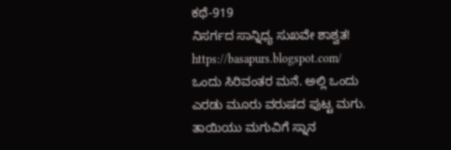ಕಥೆ-919
ನಿಸರ್ಗದ ಸಾನ್ನಿಧ್ಯ ಸುಖವೇ ಶಾಶ್ವತ!
https://basapurs.blogspot.com/
ಒಂದು ಸಿರಿವಂತರ ಮನೆ. ಅಲ್ಲಿ ಒಂದು ಎರಡು ಮೂರು ವರುಷದ ಪುಟ್ಟ ಮಗು. ತಾಯಿಯು ಮಗುವಿಗೆ ಸ್ನಾನ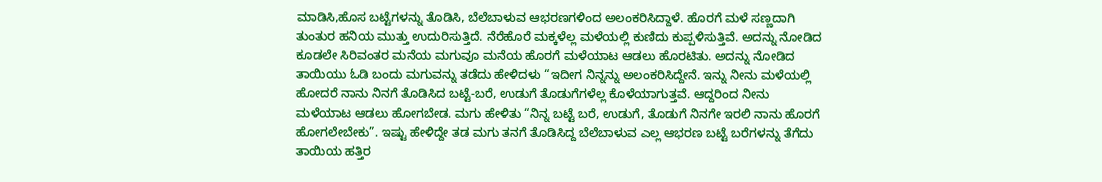ಮಾಡಿಸಿ,ಹೊಸ ಬಟ್ಟೆಗಳನ್ನು ತೊಡಿಸಿ, ಬೆಲೆಬಾಳುವ ಆಭರಣಗಳಿಂದ ಅಲಂಕರಿಸಿದ್ದಾಳೆ. ಹೊರಗೆ ಮಳೆ ಸಣ್ಣದಾಗಿ ತುಂತುರ ಹನಿಯ ಮುತ್ತು ಉದುರಿಸುತ್ತಿದೆ. ನೆರೆಹೊರೆ ಮಕ್ಕಳೆಲ್ಲ ಮಳೆಯಲ್ಲಿ ಕುಣಿದು ಕುಪ್ಪಳಿಸುತ್ತಿವೆ. ಅದನ್ನು ನೋಡಿದ ಕೂಡಲೇ ಸಿರಿವಂತರ ಮನೆಯ ಮಗುವೂ ಮನೆಯ ಹೊರಗೆ ಮಳೆಯಾಟ ಆಡಲು ಹೊರಟಿತು. ಅದನ್ನು ನೋಡಿದ ತಾಯಿಯು ಓಡಿ ಬಂದು ಮಗುವನ್ನು ತಡೆದು ಹೇಳಿದಳು “ಇದೀಗ ನಿನ್ನನ್ನು ಅಲಂಕರಿಸಿದ್ದೇನೆ. ಇನ್ನು ನೀನು ಮಳೆಯಲ್ಲಿ ಹೋದರೆ ನಾನು ನಿನಗೆ ತೊಡಿಸಿದ ಬಟ್ಟೆ-ಬರೆ, ಉಡುಗೆ ತೊಡುಗೆಗಳೆಲ್ಲ ಕೊಳೆಯಾಗುತ್ತವೆ. ಆದ್ದರಿಂದ ನೀನು ಮಳೆಯಾಟ ಆಡಲು ಹೋಗಬೇಡ. ಮಗು ಹೇಳಿತು “ನಿನ್ನ ಬಟ್ಟೆ ಬರೆ, ಉಡುಗೆ, ತೊಡುಗೆ ನಿನಗೇ ಇರಲಿ ನಾನು ಹೊರಗೆ ಹೋಗಲೇಬೇಕು”. ಇಷ್ಟು ಹೇಳಿದ್ದೇ ತಡ ಮಗು ತನಗೆ ತೊಡಿಸಿದ್ದ ಬೆಲೆಬಾಳುವ ಎಲ್ಲ ಆಭರಣ ಬಟ್ಟೆ ಬರೆಗಳನ್ನು ತೆಗೆದು ತಾಯಿಯ ಹತ್ತಿರ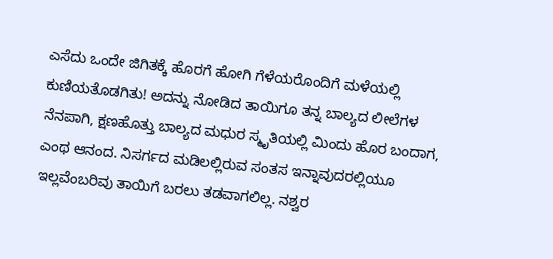ಎಸೆದು ಒಂದೇ ಜಿಗಿತಕ್ಕೆ ಹೊರಗೆ ಹೋಗಿ ಗೆಳೆಯರೊಂದಿಗೆ ಮಳೆಯಲ್ಲಿ ಕುಣಿಯತೊಡಗಿತು! ಅದನ್ನು ನೋಡಿದ ತಾಯಿಗೂ ತನ್ನ ಬಾಲ್ಯದ ಲೀಲೆಗಳ ನೆನಪಾಗಿ, ಕ್ಷಣಹೊತ್ತು ಬಾಲ್ಯದ ಮಧುರ ಸ್ಮೃತಿಯಲ್ಲಿ ಮಿಂದು ಹೊರ ಬಂದಾಗ, ಎಂಥ ಆನಂದ. ನಿಸರ್ಗದ ಮಡಿಲಲ್ಲಿರುವ ಸಂತಸ ಇನ್ನಾವುದರಲ್ಲಿಯೂ ಇಲ್ಲವೆಂಬರಿವು ತಾಯಿಗೆ ಬರಲು ತಡವಾಗಲಿಲ್ಲ. ನಶ್ವರ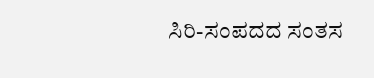ಸಿರಿ-ಸಂಪದದ ಸಂತಸ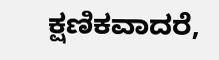ಕ್ಷಣಿಕವಾದರೆ,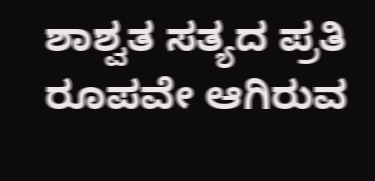ಶಾಶ್ವತ ಸತ್ಯದ ಪ್ರತಿ ರೂಪವೇ ಆಗಿರುವ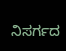ನಿಸರ್ಗದ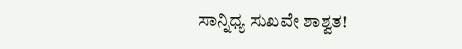ಸಾನ್ನಿಧ್ಯ ಸುಖವೇ ಶಾಶ್ವತ!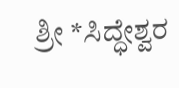ಶ್ರೀ *ಸಿದ್ಧೇಶ್ವರ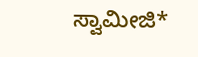ಸ್ವಾಮೀಜಿ*